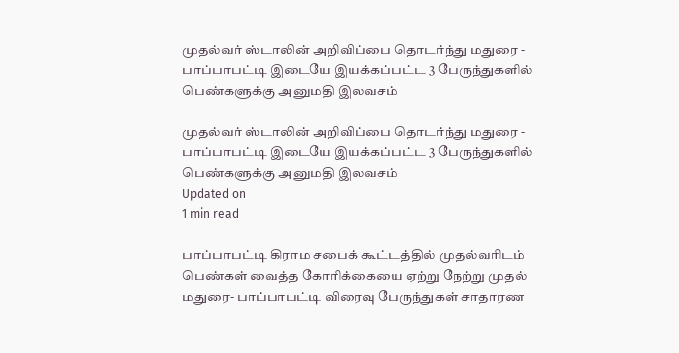முதல்வர் ஸ்டாலின் அறிவிப்பை தொடர்ந்து மதுரை - பாப்பாபட்டி இடையே இயக்கப்பட்ட 3 பேருந்துகளில் பெண்களுக்கு அனுமதி இலவசம்

முதல்வர் ஸ்டாலின் அறிவிப்பை தொடர்ந்து மதுரை - பாப்பாபட்டி இடையே இயக்கப்பட்ட 3 பேருந்துகளில் பெண்களுக்கு அனுமதி இலவசம்
Updated on
1 min read

பாப்பாபட்டி கிராம சபைக் கூட்டத்தில் முதல்வரிடம் பெண்கள் வைத்த கோரிக்கையை ஏற்று நேற்று முதல் மதுரை- பாப்பாபட்டி விரைவு பேருந்துகள் சாதாரண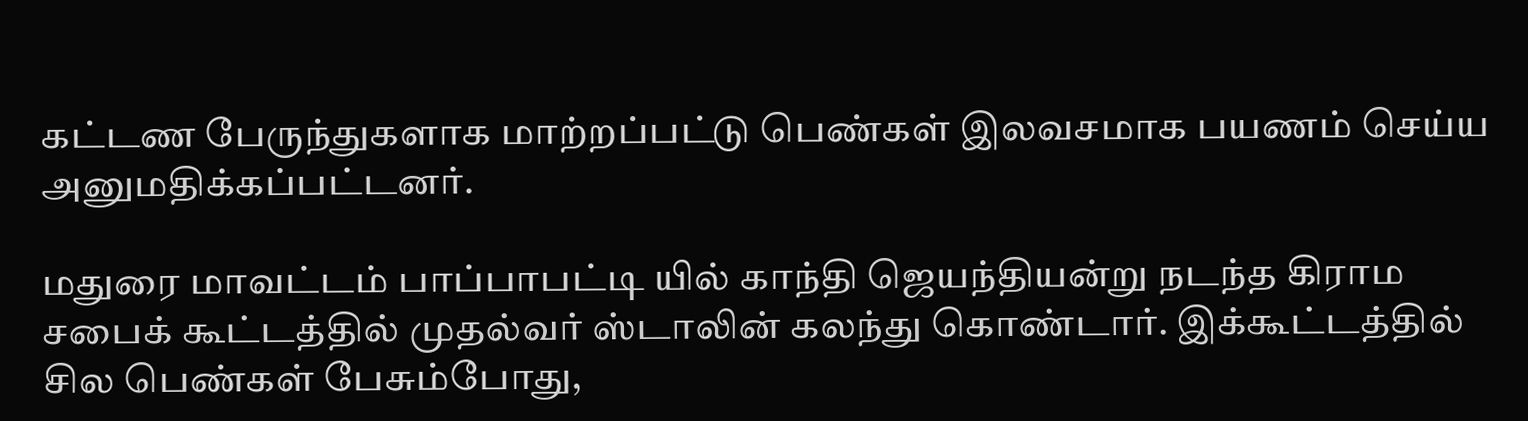கட்டண பேருந்துகளாக மாற்றப்பட்டு பெண்கள் இலவசமாக பயணம் செய்ய அனுமதிக்கப்பட்டனர்.

மதுரை மாவட்டம் பாப்பாபட்டி யில் காந்தி ஜெயந்தியன்று நடந்த கிராம சபைக் கூட்டத்தில் முதல்வர் ஸ்டாலின் கலந்து கொண்டார். இக்கூட்டத்தில் சில பெண்கள் பேசும்போது,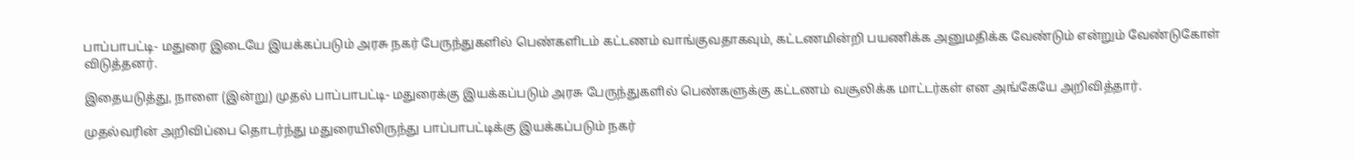பாப்பாபட்டி- மதுரை இடையே இயக்கப்படும் அரசு நகர் பேருந்துகளில் பெண்களிடம் கட்டணம் வாங்குவதாகவும், கட்டணமின்றி பயணிக்க அனுமதிக்க வேண்டும் என்றும் வேண்டுகோள் விடுத்தனர்.

இதையடுத்து, நாளை (இன்று) முதல் பாப்பாபட்டி- மதுரைக்கு இயக்கப்படும் அரசு பேருந்துகளில் பெண்களுக்கு கட்டணம் வசூலிக்க மாட்டர்கள் என அங்கேயே அறிவித்தார்.

முதல்வரின் அறிவிப்பை தொடர்ந்து மதுரையிலிருந்து பாப்பாபட்டிக்கு இயக்கப்படும் நகர்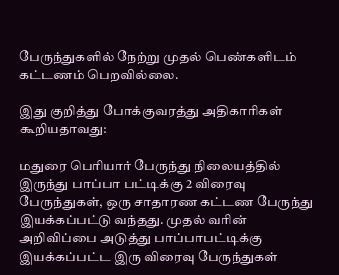பேருந்துகளில் நேற்று முதல் பெண்களிடம் கட்டணம் பெறவில்லை.

இது குறித்து போக்குவரத்து அதிகாரிகள் கூறியதாவது:

மதுரை பெரியார் பேருந்து நிலையத்தில் இருந்து பாப்பா பட்டிக்கு 2 விரைவு பேருந்துகள், ஒரு சாதாரண கட்டண பேருந்து இயக்கப்பட்டு வந்தது. முதல் வரின் அறிவிப்பை அடுத்து பாப்பாபட்டிக்கு இயக்கப்பட்ட இரு விரைவு பேருந்துகள்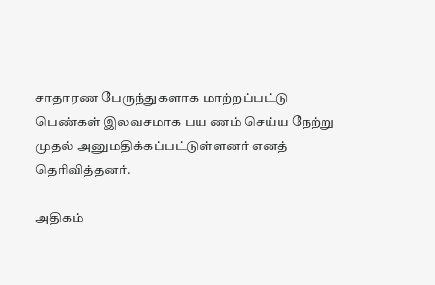சாதாரண பேருந்துகளாக மாற்றப்பட்டு பெண்கள் இலவசமாக பய ணம் செய்ய நேற்று முதல் அனுமதிக்கப்பட்டுள்ளனர் எனத் தெரிவித்தனர்.

அதிகம்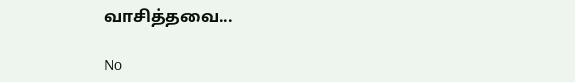வாசித்தவை...

No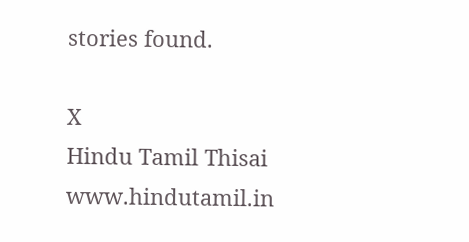stories found.

X
Hindu Tamil Thisai
www.hindutamil.in